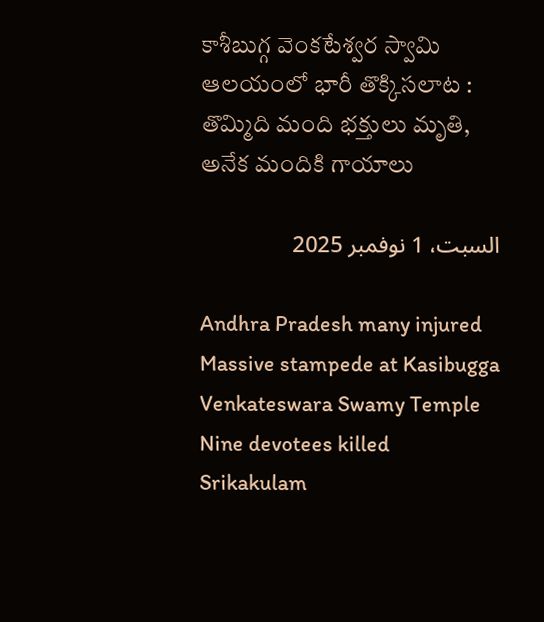కాశీబుగ్గ వెంకటేశ్వర స్వామి ఆలయంలో భారీ తొక్కిసలాట : తొమ్మిది మంది భక్తులు మృతి, అనేక మందికి గాయాలు

السبت، 1 نوفمبر 2025

Andhra Pradesh many injured Massive stampede at Kasibugga Venkateswara Swamy Temple Nine devotees killed Srikakulam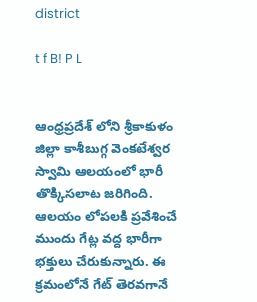district

t f B! P L


ఆంధ్రప్రదేశ్ లోని శ్రీకాకుళం జిల్లా కాశీబుగ్గ వెంకటేశ్వర స్వామి ఆలయంలో భారీ తొక్కిసలాట జరిగింది. ఆలయం లోపలకి ప్రవేశించే ముందు గేట్ల వద్ద భారీగా భక్తులు చేరుకున్నారు. ఈ క్రమంలోనే గేట్ తెరవగానే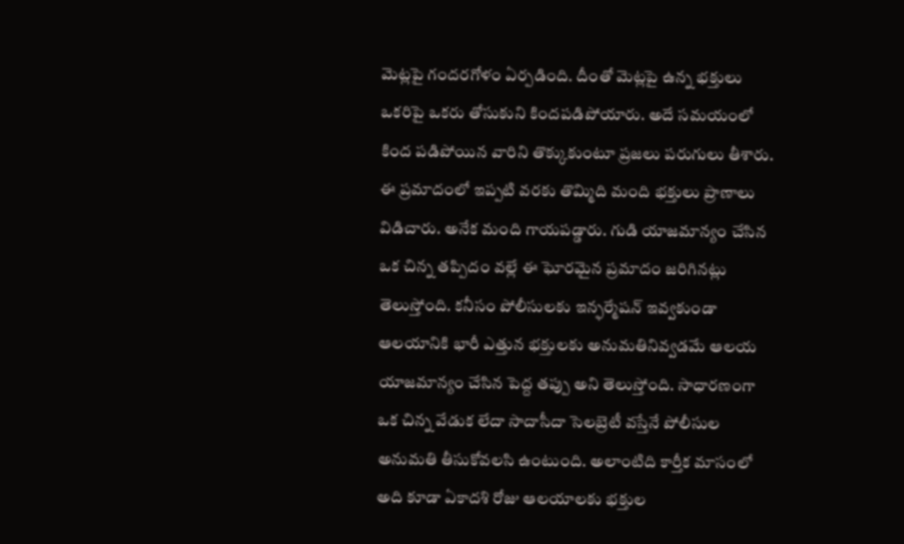మెట్లపై గందరగోళం ఏర్పడింది. దీంతో మెట్లపై ఉన్న భక్తులు ఒకరిపై ఒకరు తోసుకుని కిందపడిపోయారు. అదే సమయంలో కింద పడిపోయిన వారిని తొక్కుకుంటూ ప్రజలు పరుగులు తీశారు. ఈ ప్రమాదంలో ఇప్పటి వరకు తొమ్మిది మంది భక్తులు ప్రాణాలు విడిచారు. అనేక మంది గాయపడ్డారు. గుడి యాజమాన్యం చేసిన ఒక చిన్న తప్పిదం వల్లే ఈ ఘోరమైన ప్రమాదం జరిగినట్లు తెలుస్తోంది. కనీసం పోలీసులకు ఇన్ఫర్మేషన్ ఇవ్వకుండా ఆలయానికి భారీ ఎత్తున భక్తులకు అనుమతినివ్వడమే ఆలయ యాజమాన్యం చేసిన పెద్ద తప్పు అని తెలుస్తోంది. సాధారణంగా ఒక చిన్న వేడుక లేదా సాదాసీదా సెలబ్రెటీ వస్తేనే పోలీసుల అనుమతి తీసుకోవలసి ఉంటుంది. అలాంటిది కార్తీక మాసంలో అది కూడా ఏకాదశి రోజు ఆలయాలకు భక్తుల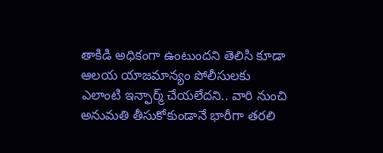తాకిడి అధికంగా ఉంటుందని తెలిసి కూడా ఆలయ యాజమాన్యం పోలీసులకు ఎలాంటి ఇన్ఫార్మ్ చేయలేదని.. వారి నుంచి అనుమతి తీసుకోకుండానే భారీగా తరలి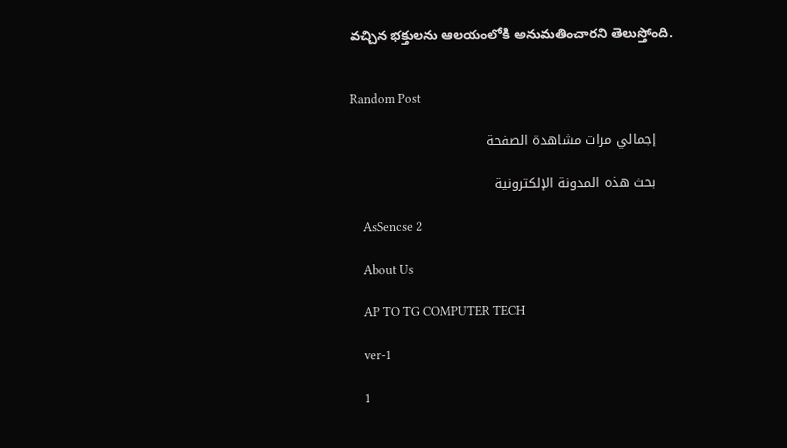వచ్చిన భక్తులను ఆలయంలోకి అనుమతించారని తెలుస్తోంది.


Random Post

    إجمالي مرات مشاهدة الصفحة

    بحث هذه المدونة الإلكترونية

    AsSencse 2

    About Us

    AP TO TG COMPUTER TECH

    ver-1

    1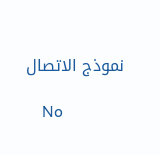نموذج الاتصال

    No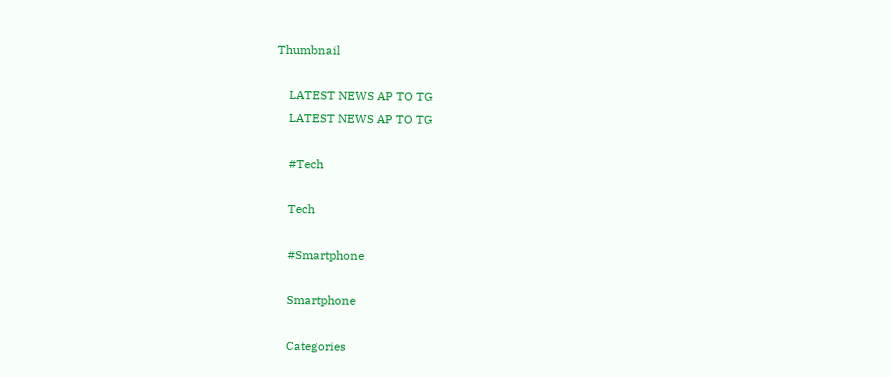Thumbnail

    LATEST NEWS AP TO TG
    LATEST NEWS AP TO TG

    #Tech

    Tech

    #Smartphone

    Smartphone

    Categories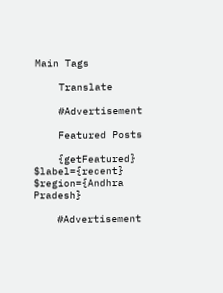Main Tags

    Translate

    #Advertisement

    Featured Posts

    {getFeatured} $label={recent} $region={Andhra Pradesh}

    #Advertisement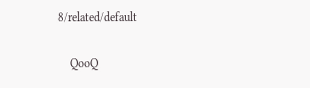8/related/default

    QooQ